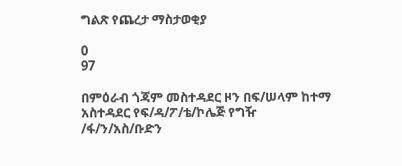ግልጽ የጨረታ ማስታወቂያ

0
97

በምዕራብ ጎጃም መስተዳደር ዞን በፍ/ሠላም ከተማ አስተዳደር የፍ/ዳ/ፖ/ቴ/ኮሌጅ የግዥ /ፋ/ን/አስ/ቡድን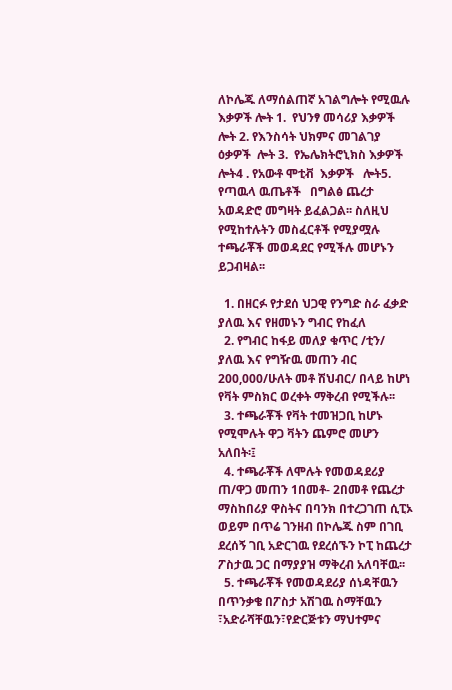ለኮሌጁ ለማሰልጠኛ አገልግሎት የሚዉሉ እቃዎች ሎት 1.  የህንፃ መሳሪያ እቃዎች  ሎት 2. የእንስሳት ህክምና መገልገያ   ዕቃዎች  ሎት 3.  የኤሌክትሮኒክስ እቃዎች  ሎት4 . የአውቶ ሞቲቭ  እቃዎች   ሎት5.  የጣዉላ ዉጤቶች   በግልፅ ጨረታ አወዳድሮ መግዛት ይፈልጋል፡፡ ስለዚህ የሚከተሉትን መስፈርቶች የሚያሟሉ ተጫራቾች መወዳደር የሚችሉ መሆኑን ይጋብዛል፡፡

  1. በዘርፉ የታደሰ ህጋዊ የንግድ ስራ ፈቃድ ያለዉ እና የዘመኑን ግብር የከፈለ
  2. የግብር ከፋይ መለያ ቁጥር /ቲን/ ያለዉ እና የግዥዉ መጠን ብር 200,000/ሁለት መቶ ሽህብር/ በላይ ከሆነ የቫት ምስክር ወረቀት ማቅረብ የሚችሉ፡፡
  3. ተጫራቾች የቫት ተመዝጋቢ ከሆኑ የሚሞሉት ዋጋ ቫትን ጨምሮ መሆን አለበት፡፤
  4. ተጫራቾች ለሞሉት የመወዳደሪያ ጠ/ዋጋ መጠን 1በመቶ- 2በመቶ የጨረታ ማስከበሪያ ዋስትና በባንክ በተረጋገጠ ሲፒኦ ወይም በጥሬ ገንዘብ በኮሌጁ ስም በገቢ ደረሰኝ ገቢ አድርገዉ የደረሰኙን ኮፒ ከጨረታ ፖስታዉ ጋር በማያያዝ ማቅረብ አለባቸዉ፡፡
  5. ተጫራቾች የመወዳደሪያ ሰነዳቸዉን በጥንቃቄ በፖስታ አሽገዉ ስማቸዉን ፣አድራሻቸዉን፣የድርጅቱን ማህተምና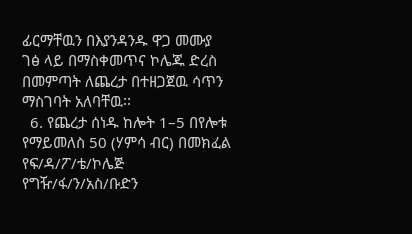ፊርማቸዉን በእያንዳንዱ ዋጋ መሙያ ገፅ ላይ በማስቀመጥና ኮሌጁ ድረስ በመምጣት ለጨረታ በተዘጋጀዉ ሳጥን ማስገባት አለባቸዉ፡፡
  6. የጨረታ ሰነዱ ከሎት 1–5 በየሎቱ የማይመለስ 50 (ሃምሳ ብር) በመክፈል የፍ/ዳ/ፖ/ቴ/ኮሌጅ የግዥ/ፋ/ን/አስ/ቡድን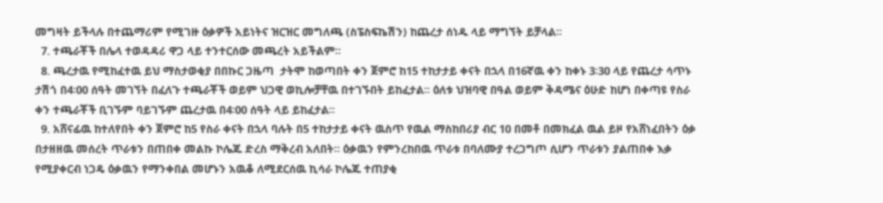መግዛት ይችላሉ በተጨማሪም የሚገዙ ዕቃዎች አይነትና ዝርዝር መግለጫ (ስፔስፍኬሽን) ከጨረታ ሰነዱ ላይ ማግኘት ይቻላል፡፡
  7. ተጫራቾች በሌላ ተወዳዳሪ ዋጋ ላይ ተንተርሰው መጫረት አይችልም፡፡
  8. ጫረታዉ የሚከፈተዉ ይህ ማስታወቂያ በበኩር ጋዜጣ  ታትሞ ከወጣበት ቀን ጀምሮ ከ15 ተከታታይ ቀናት በኋላ በ16ኛዉ ቀን ከቀኑ 3፡30 ላይ የጨረታ ሳጥኑ ታሽጎ በ4፡00 ሰዓት መገኘት በፈለጉ ተጫራቾች ወይም ህጋዊ ወኪሎቻቸዉ በተገኙበት ይከፈታል፡፡ ዕለቱ ህዝባዊ በዓል ወይም ቅዳሜና ዕሁድ ከሆነ በቀጣዩ የስራ ቀን ተጫራቾች ቢገኙም ባይገኙም ጨረታዉ በ4፡00 ሰዓት ላይ ይከፈታል፡፡
  9. አሸናፊዉ ከተለየበት ቀን ጀምሮ ከ5 የስራ ቀናት በኋላ ባሉት በ5 ተከታታይ ቀናት ዉስጥ የዉል ማስከበሪያ ብር 10 በመቶ በመክፈል ዉል ይዞ የአሸነፈበትን ዕቃ በታዘዘዉ መሰረት ጥራቱን በጠበቀ መልኩ ኮሌጁ ድረስ ማቅረብ አለበት፡፡ ዕቃዉን የምንረከበዉ ጥራቱ በባለሙያ ተረጋግጦ ሲሆን ጥራቱን ያልጠበቀ እቃ የሚያቀርብ ነጋዴ ዕቃዉን የማንቀበል መሆኑን አዉቆ ለሚደርሰዉ ኪሳራ ኮሌጁ ተጠያቂ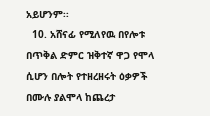አይሆንም፡፡
  10. አሸናፊ የሚለየዉ በየሎቱ በጥቅል ድምር ዝቅተኛ ዋጋ የሞላ ሲሆን በሎት የተዘረዘሩት ዕቃዎች በሙሉ ያልሞላ ከጨረታ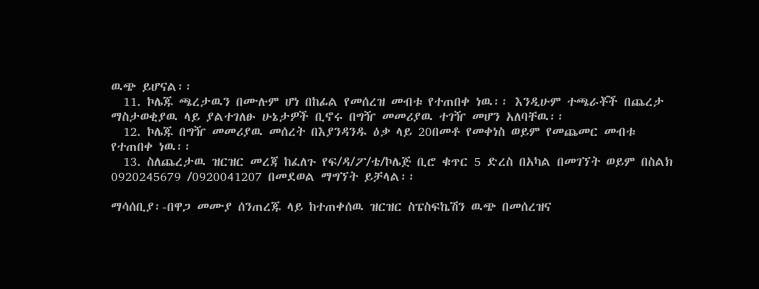ዉጭ ይሆናል፡፡
  11. ኮሌጁ ጫረታዉን በሙሉም ሆነ በከፊል የመሰረዝ መብቱ የተጠበቀ ነዉ፡፡ እንዲሁም ተጫራቾች በጨረታ ማስታወቂያዉ ላይ ያልተገለፁ ሁኔታዎች ቢኖሩ በግዥ መመሪያዉ ተገዥ መሆን አለባቸዉ፡፡
  12. ኮሌጁ በግዥ መመሪያዉ መሰረት በእያንዳንዱ ዕቃ ላይ 20በመቶ የመቀነስ ወይም የመጨመር መብቱ የተጠበቀ ነዉ፡፡
  13. ስለጨረታዉ ዝርዝር መረጃ ከፈለጉ የፍ/ዳ/ፖ/ቴ/ኮሌጅ ቢሮ ቁጥር 5 ድረስ በአካል በመገኘት ወይም በስልክ 0920245679 /0920041207 በመደወል ማግኘት ይቻላል፡፡

ማሳሰቢያ፡-በዋጋ መሙያ ሰንጠረጁ ላይ ከተጠቀሰዉ ዝርዝር ስፔስፍኬሽን ዉጭ በመሰረዝና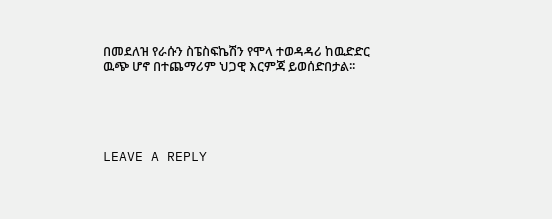በመደለዝ የራሱን ስፔስፍኬሽን የሞላ ተወዳዳሪ ከዉድድር ዉጭ ሆኖ በተጨማሪም ህጋዊ እርምጃ ይወሰድበታል፡፡





LEAVE A REPLY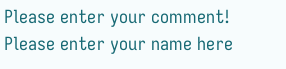Please enter your comment!
Please enter your name here